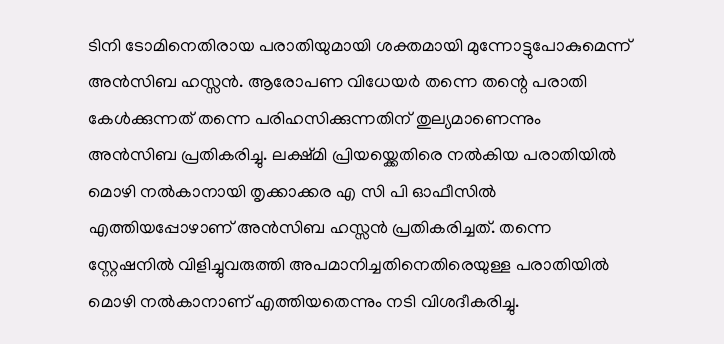ടിനി ടോമിനെതിരായ പരാതിയുമായി ശക്തമായി മുന്നോട്ടുപോകുമെന്ന് അൻസിബ ഹസ്സൻ. ആരോപണ വിധേയർ തന്നെ തന്റെ പരാതി കേൾക്കുന്നത് തന്നെ പരിഹസിക്കുന്നതിന് തുല്യമാണെന്നും അൻസിബ പ്രതികരിച്ചു. ലക്ഷ്‌മി പ്രിയയ്ക്കെതിരെ നൽകിയ പരാതിയിൽ മൊഴി നൽകാനായി തൃക്കാക്കര എ സി പി ഓഫീസിൽ എത്തിയപ്പോഴാണ് അൻസിബ ഹസ്സൻ പ്രതികരിച്ചത്. തന്നെ സ്റ്റേഷനിൽ വിളിച്ചുവരുത്തി അപമാനിച്ചതിനെതിരെയുള്ള പരാതിയിൽ മൊഴി നൽകാനാണ് എത്തിയതെന്നും നടി വിശദീകരിച്ചു.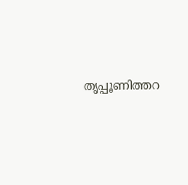തൃപ്പൂണിത്തറ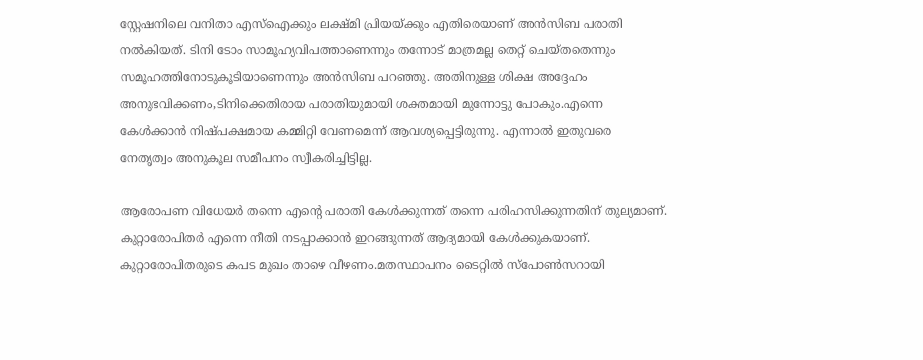സ്റ്റേഷനിലെ വനിതാ എസ്ഐക്കും ലക്ഷ്മി പ്രിയയ്ക്കും എതിരെയാണ് അൻസിബ പരാതി നൽകിയത്. ടിനി ടോം സാമൂഹ്യവിപത്താണെന്നും തന്നോട് മാത്രമല്ല തെറ്റ് ചെയ്തതെന്നും സമൂഹത്തിനോടുകൂടിയാണെന്നും അൻസിബ പറഞ്ഞു. അതിനുള്ള ശിക്ഷ അദ്ദേഹം അനുഭവിക്കണം,ടിനിക്കെതിരായ പരാതിയുമായി ശക്തമായി മുന്നോട്ടു പോകും.എന്നെ കേൾക്കാൻ നിഷ്പക്ഷമായ കമ്മിറ്റി വേണമെന്ന് ആവശ്യപ്പെട്ടിരുന്നു. എന്നാൽ ഇതുവരെ നേതൃത്വം അനുകൂല സമീപനം സ്വീകരിച്ചിട്ടില്ല.

ആരോപണ വിധേയർ തന്നെ എന്റെ പരാതി കേൾക്കുന്നത് തന്നെ പരിഹസിക്കുന്നതിന് തുല്യമാണ്. കുറ്റാരോപിതർ എന്നെ നീതി നടപ്പാക്കാൻ ഇറങ്ങുന്നത് ആദ്യമായി കേൾക്കുകയാണ്.
കുറ്റാരോപിതരുടെ കപട മുഖം താഴെ വീഴണം.മതസ്ഥാപനം ടൈറ്റിൽ സ്പോൺസറായി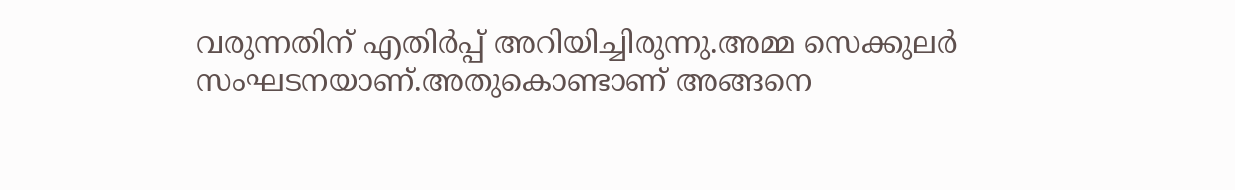വരുന്നതിന് എതിർപ്പ് അറിയിച്ചിരുന്നു.അമ്മ സെക്കുലർ സംഘടനയാണ്.അതുകൊണ്ടാണ് അങ്ങനെ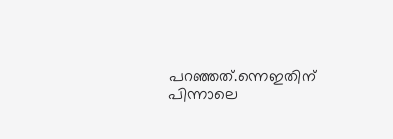പറഞ്ഞത്.ന്നെഇതിന് പിന്നാലെ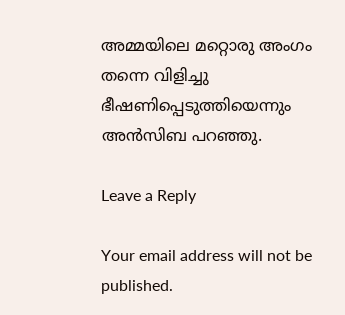അമ്മയിലെ മറ്റൊരു അംഗം തന്നെ വിളിച്ചു ഭീഷണിപ്പെടുത്തിയെന്നും അൻസിബ പറഞ്ഞു.

Leave a Reply

Your email address will not be published.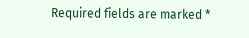Required fields are marked *